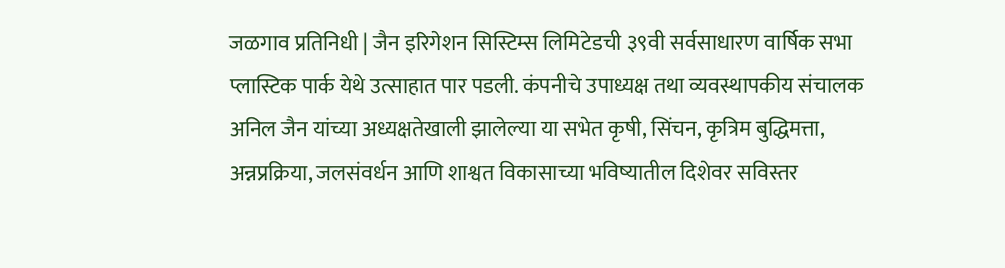जळगाव प्रतिनिधी | जैन इरिगेशन सिस्टिम्स लिमिटेडची ३९वी सर्वसाधारण वार्षिक सभा प्लास्टिक पार्क येथे उत्साहात पार पडली. कंपनीचे उपाध्यक्ष तथा व्यवस्थापकीय संचालक अनिल जैन यांच्या अध्यक्षतेखाली झालेल्या या सभेत कृषी, सिंचन, कृत्रिम बुद्धिमत्ता, अन्नप्रक्रिया, जलसंवर्धन आणि शाश्वत विकासाच्या भविष्यातील दिशेवर सविस्तर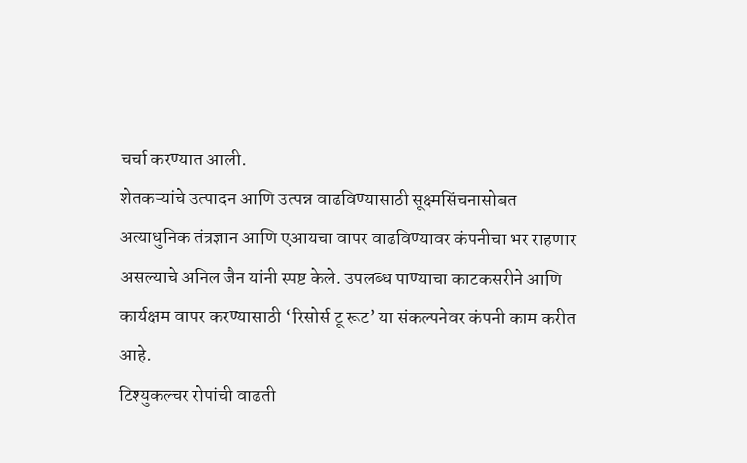चर्चा करण्यात आली.
शेतकऱ्यांचे उत्पादन आणि उत्पन्न वाढविण्यासाठी सूक्ष्मसिंचनासोबत अत्याधुनिक तंत्रज्ञान आणि एआयचा वापर वाढविण्यावर कंपनीचा भर राहणार असल्याचे अनिल जैन यांनी स्पष्ट केले. उपलब्ध पाण्याचा काटकसरीने आणि कार्यक्षम वापर करण्यासाठी ‘रिसोर्स टू रूट’ या संकल्पनेवर कंपनी काम करीत आहे.
टिश्युकल्चर रोपांची वाढती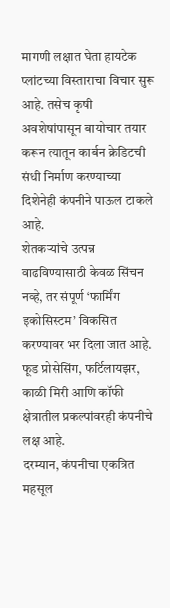मागणी लक्षात घेता हायटेक प्लांटच्या विस्ताराचा विचार सुरू आहे. तसेच कृषी अवशेषांपासून बायोचार तयार करून त्यातून कार्बन क्रेडिटची संधी निर्माण करण्याच्या दिशेनेही कंपनीने पाऊल टाकले आहे.
शेतकऱ्यांचे उत्पन्न वाढविण्यासाठी केवळ सिंचन नव्हे, तर संपूर्ण ‘फार्मिंग इकोसिस्टम’ विकसित करण्यावर भर दिला जात आहे. फूड प्रोसेसिंग, फर्टिलायझर, काळी मिरी आणि कॉफी क्षेत्रातील प्रकल्पांवरही कंपनीचे लक्ष आहे.
दरम्यान, कंपनीचा एकत्रित महसूल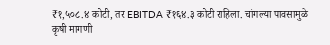₹१,५०८.४ कोटी, तर EBITDA ₹१६४.३ कोटी राहिला. चांगल्या पावसामुळे कृषी मागणी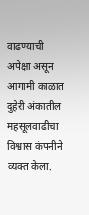वाढण्याची अपेक्षा असून आगामी काळात दुहेरी अंकातील महसूलवाढीचा विश्वास कंपनीने व्यक्त केला.